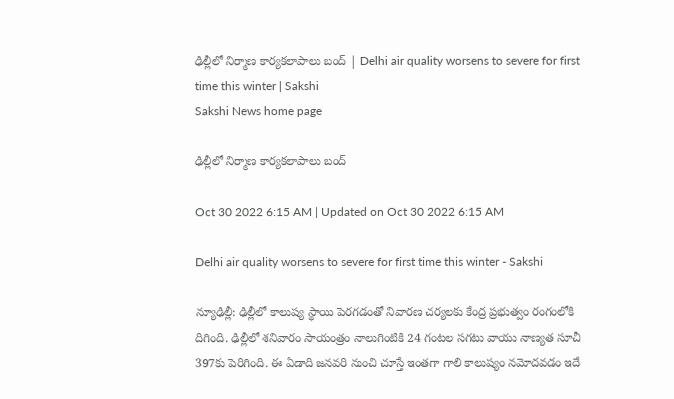ఢిల్లీలో నిర్మాణ కార్యకలాపాలు బంద్‌ | Delhi air quality worsens to severe for first time this winter | Sakshi
Sakshi News home page

ఢిల్లీలో నిర్మాణ కార్యకలాపాలు బంద్‌

Oct 30 2022 6:15 AM | Updated on Oct 30 2022 6:15 AM

Delhi air quality worsens to severe for first time this winter - Sakshi

న్యూఢిల్లీ: ఢిల్లీలో కాలుష్య స్థాయి పెరగడంతో నివారణ చర్యలకు కేంద్ర ప్రభుత్వం రంగంలోకి దిగింది. ఢిల్లీలో శనివారం సాయంత్రం నాలుగింటికి 24 గంటల సగటు వాయు నాణ్యత సూచీ 397కు పెరిగింది. ఈ ఏడాది జనవరి నుంచి చూస్తే ఇంతగా గాలి కాలుష్యం నమోదవడం ఇదే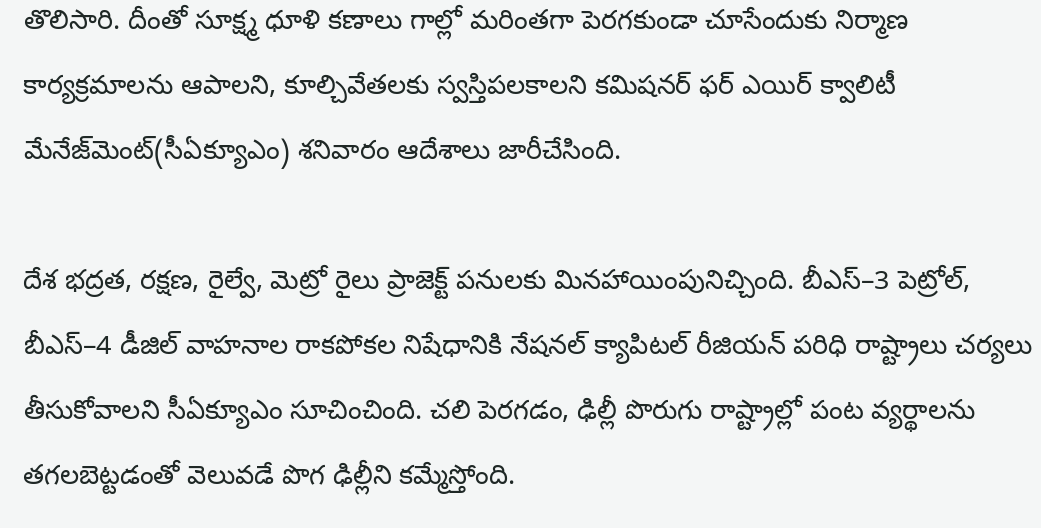తొలిసారి. దీంతో సూక్ష్మ ధూళి కణాలు గాల్లో మరింతగా పెరగకుండా చూసేందుకు నిర్మాణ కార్యక్రమాలను ఆపాలని, కూల్చివేతలకు స్వస్తిపలకాలని కమిషనర్‌ ఫర్‌ ఎయిర్‌ క్వాలిటీ మేనేజ్‌మెంట్‌(సీఏక్యూఎం) శనివారం ఆదేశాలు జారీచేసింది.

దేశ భద్రత, రక్షణ, రైల్వే, మెట్రో రైలు ప్రాజెక్ట్‌ పనులకు మినహాయింపునిచ్చింది. బీఎస్‌–3 పెట్రోల్, బీఎస్‌–4 డీజిల్‌ వాహనాల రాకపోకల నిషేధానికి నేషనల్‌ క్యాపిటల్‌ రీజియన్‌ పరిధి రాష్ట్రాలు చర్యలు తీసుకోవాలని సీఏక్యూఎం సూచించింది. చలి పెరగడం, ఢిల్లీ పొరుగు రాష్ట్రాల్లో పంట వ్యర్థాలను తగలబెట్టడంతో వెలువడే పొగ ఢిల్లీని కమ్మేస్తోంది.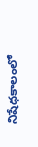నిషేధకాలంలో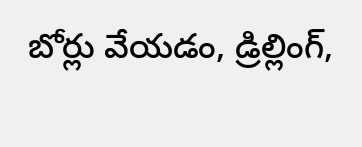బోర్లు వేయడం, డ్రిల్లింగ్,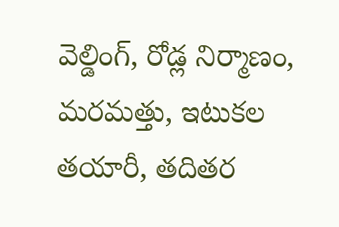వెల్డింగ్, రోడ్ల నిర్మాణం, మరమత్తు, ఇటుకల తయారీ, తదితర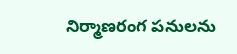నిర్మాణరంగ పనులను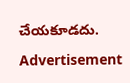చేయకూడదు.

Advertisement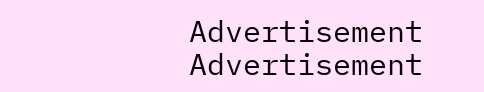Advertisement
Advertisement